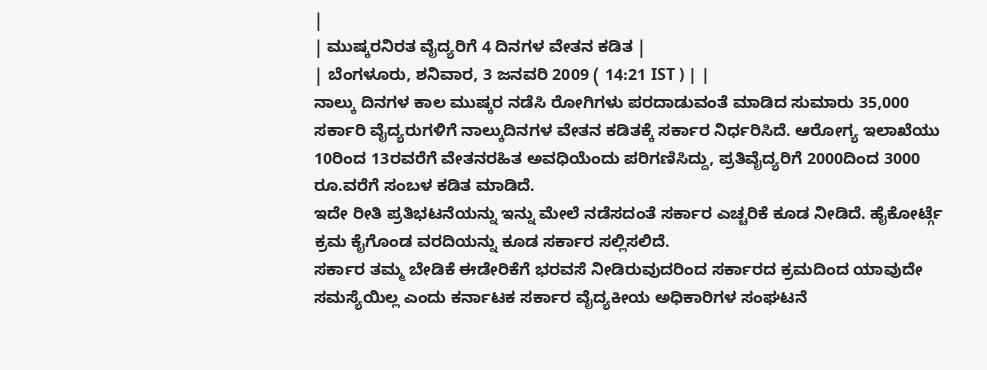|
| ಮುಷ್ಕರನಿರತ ವೈದ್ಯರಿಗೆ 4 ದಿನಗಳ ವೇತನ ಕಡಿತ |
| ಬೆಂಗಳೂರು, ಶನಿವಾರ, 3 ಜನವರಿ 2009 ( 14:21 IST ) | |
ನಾಲ್ಕು ದಿನಗಳ ಕಾಲ ಮುಷ್ಕರ ನಡೆಸಿ ರೋಗಿಗಳು ಪರದಾಡುವಂತೆ ಮಾಡಿದ ಸುಮಾರು 35,000 ಸರ್ಕಾರಿ ವೈದ್ಯರುಗಳಿಗೆ ನಾಲ್ಕುದಿನಗಳ ವೇತನ ಕಡಿತಕ್ಕೆ ಸರ್ಕಾರ ನಿರ್ಧರಿಸಿದೆ. ಆರೋಗ್ಯ ಇಲಾಖೆಯು 10ರಿಂದ 13ರವರೆಗೆ ವೇತನರಹಿತ ಅವಧಿಯೆಂದು ಪರಿಗಣಿಸಿದ್ದು, ಪ್ರತಿವೈದ್ಯರಿಗೆ 2000ದಿಂದ 3000 ರೂ.ವರೆಗೆ ಸಂಬಳ ಕಡಿತ ಮಾಡಿದೆ.
ಇದೇ ರೀತಿ ಪ್ರತಿಭಟನೆಯನ್ನು ಇನ್ನು ಮೇಲೆ ನಡೆಸದಂತೆ ಸರ್ಕಾರ ಎಚ್ಚರಿಕೆ ಕೂಡ ನೀಡಿದೆ. ಹೈಕೋರ್ಟ್ಗೆ ಕ್ರಮ ಕೈಗೊಂಡ ವರದಿಯನ್ನು ಕೂಡ ಸರ್ಕಾರ ಸಲ್ಲಿಸಲಿದೆ.
ಸರ್ಕಾರ ತಮ್ಮ ಬೇಡಿಕೆ ಈಡೇರಿಕೆಗೆ ಭರವಸೆ ನೀಡಿರುವುದರಿಂದ ಸರ್ಕಾರದ ಕ್ರಮದಿಂದ ಯಾವುದೇ ಸಮಸ್ಯೆಯಿಲ್ಲ ಎಂದು ಕರ್ನಾಟಕ ಸರ್ಕಾರ ವೈದ್ಯಕೀಯ ಅಧಿಕಾರಿಗಳ ಸಂಘಟನೆ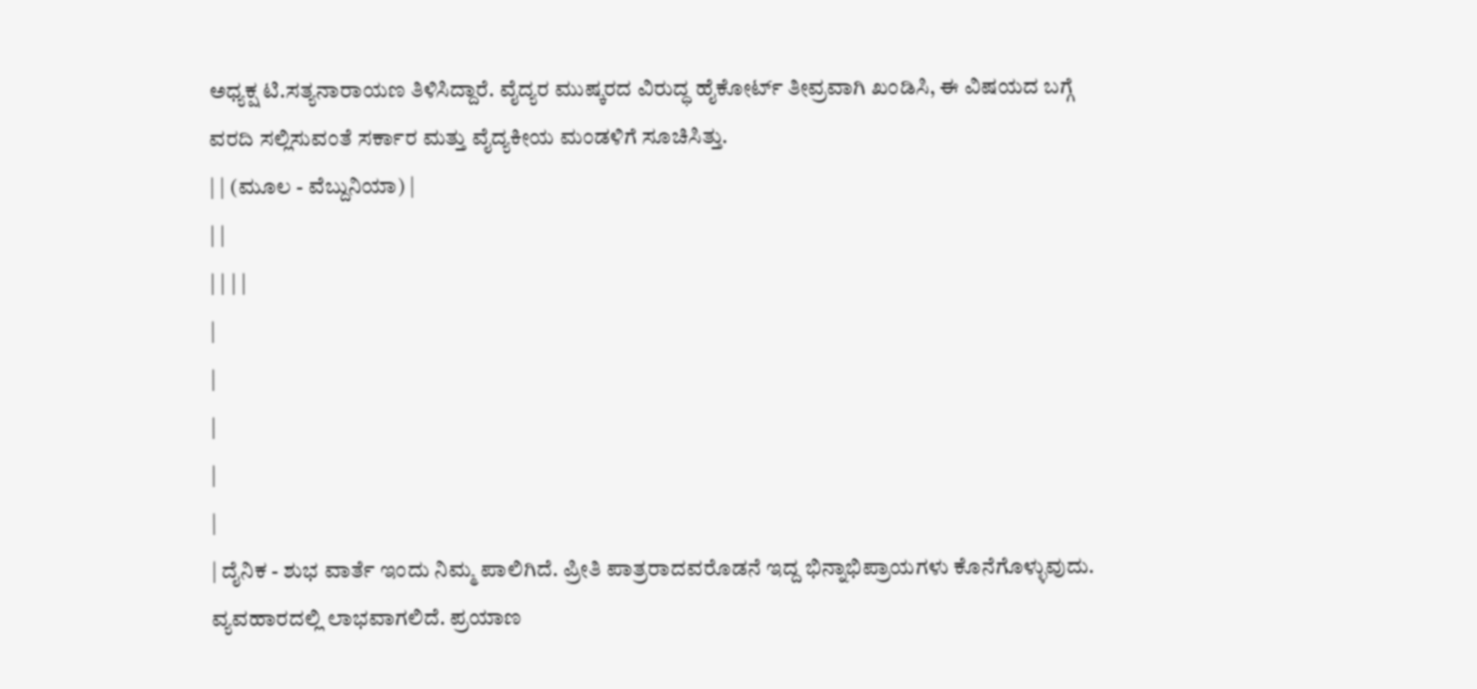ಅಧ್ಯಕ್ಷ ಟಿ.ಸತ್ಯನಾರಾಯಣ ತಿಳಿಸಿದ್ದಾರೆ. ವೈದ್ಯರ ಮುಷ್ಕರದ ವಿರುದ್ಧ ಹೈಕೋರ್ಟ್ ತೀವ್ರವಾಗಿ ಖಂಡಿಸಿ, ಈ ವಿಷಯದ ಬಗ್ಗೆ ವರದಿ ಸಲ್ಲಿಸುವಂತೆ ಸರ್ಕಾರ ಮತ್ತು ವೈದ್ಯಕೀಯ ಮಂಡಳಿಗೆ ಸೂಚಿಸಿತ್ತು.
| | (ಮೂಲ - ವೆಬ್ದುನಿಯಾ) |
| |
| | | |
|
|
|
|
|
| ದೈನಿಕ - ಶುಭ ವಾರ್ತೆ ಇಂದು ನಿಮ್ಮ ಪಾಲಿಗಿದೆ. ಪ್ರೀತಿ ಪಾತ್ರರಾದವರೊಡನೆ ಇದ್ದ ಭಿನ್ನಾಭಿಪ್ರಾಯಗಳು ಕೊನೆಗೊಳ್ಳುವುದು. ವ್ಯವಹಾರದಲ್ಲಿ ಲಾಭವಾಗಲಿದೆ. ಪ್ರಯಾಣ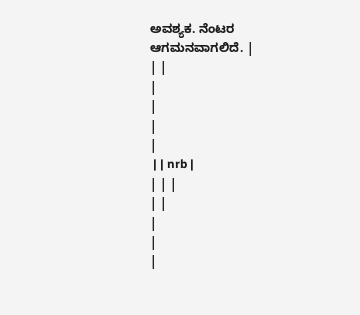ಅವಶ್ಯಕ. ನೆಂಟರ ಆಗಮನವಾಗಲಿದೆ. |
| |
|
|
|
|
 | | nrb |
| | |
| |
|
|
|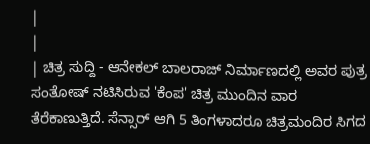|
|
| ಚಿತ್ರ ಸುದ್ದಿ - ಆನೇಕಲ್ ಬಾಲರಾಜ್ ನಿರ್ಮಾಣದಲ್ಲಿ ಅವರ ಪುತ್ರ ಸಂತೋಷ್ ನಟಿಸಿರುವ 'ಕೆಂಪ' ಚಿತ್ರ ಮುಂದಿನ ವಾರ ತೆರೆಕಾಣುತ್ತಿದೆ. ಸೆನ್ಸಾರ್ ಆಗಿ 5 ತಿಂಗಳಾದರೂ ಚಿತ್ರಮಂದಿರ ಸಿಗದ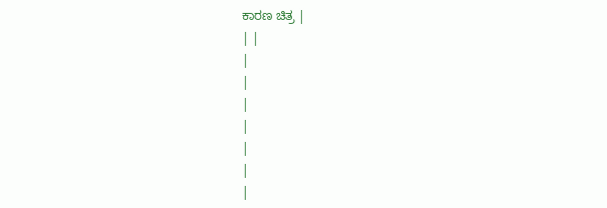ಕಾರಣ ಚಿತ್ರ |
| |
|
|
|
|
|
|
|